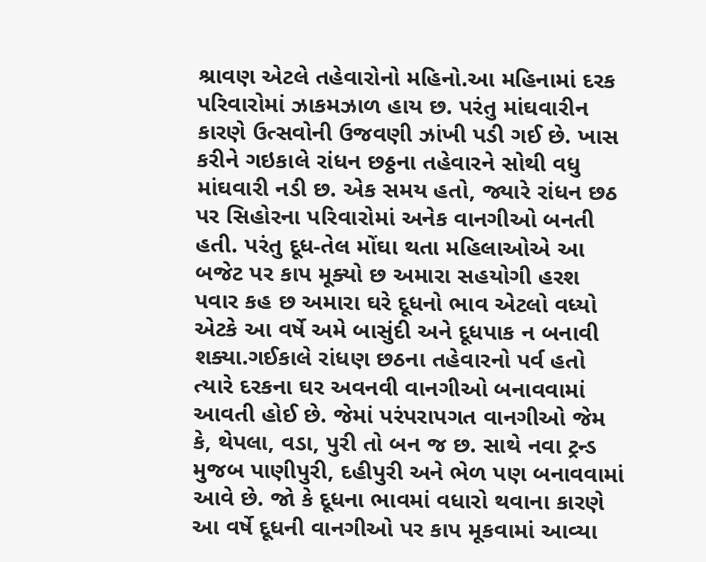શ્રાવણ એટલે તહેવારોનો મહિનો.આ મહિનામાં દરક પરિવારોમાં ઝાકમઝાળ હાય છ. પરંતુ માંઘવારીન કારણે ઉત્સવોની ઉજવણી ઝાંખી પડી ગઈ છે. ખાસ કરીને ગઇકાલે રાંધન છઠ્ઠના તહેવારને સોથી વધુ માંઘવારી નડી છ. એક સમય હતો, જ્યારે રાંધન છઠ પર સિહોરના પરિવારોમાં અનેક વાનગીઓ બનતી હતી. પરંતુ દૂધ-તેલ મોંઘા થતા મહિલાઓએ આ બજેટ પર કાપ મૂક્યો છ અમારા સહયોગી હરશ પવાર કહ છ અમારા ઘરે દૂધનો ભાવ એટલો વધ્યો એટકે આ વર્ષે અમે બાસુંદી અને દૂધપાક ન બનાવી શક્યા.ગઈકાલે રાંધણ છઠના તહેવારનો પર્વ હતો ત્યારે દરકના ઘર અવનવી વાનગીઓ બનાવવામાં આવતી હોઈ છે. જેમાં પરંપરાપગત વાનગીઓ જેમ કે, થેપલા, વડા, પુરી તો બન જ છ. સાથે નવા ટ્રન્ડ મુજબ પાણીપુરી, દહીપુરી અને ભેળ પણ બનાવવામાં આવે છે. જો કે દૂધના ભાવમાં વધારો થવાના કારણે આ વર્ષે દૂધની વાનગીઓ પર કાપ મૂકવામાં આવ્યા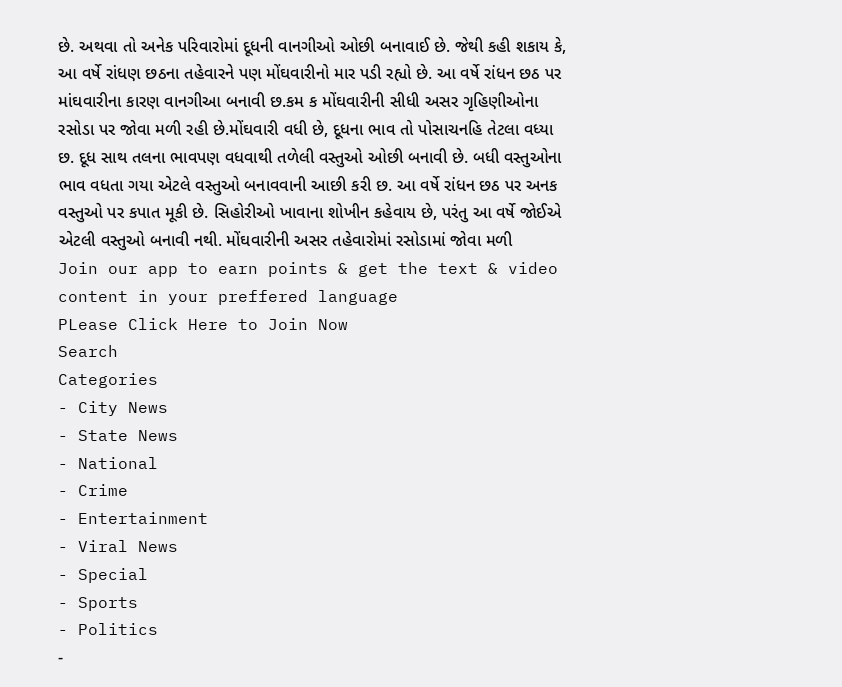છે. અથવા તો અનેક પરિવારોમાં દૂધની વાનગીઓ ઓછી બનાવાઈ છે. જેથી કહી શકાય કે, આ વર્ષે રાંધણ છઠના તહેવારને પણ મોંઘવારીનો માર પડી રહ્યો છે. આ વર્ષે રાંધન છઠ પર માંઘવારીના કારણ વાનગીઆ બનાવી છ.કમ ક મોંઘવારીની સીધી અસર ગૃહિણીઓના રસોડા પર જોવા મળી રહી છે.મોંઘવારી વધી છે, દૂધના ભાવ તો પોસાચનહિ તેટલા વધ્યા છ. દૂધ સાથ તલના ભાવપણ વધવાથી તળેલી વસ્તુઓ ઓછી બનાવી છે. બધી વસ્તુઓના ભાવ વધતા ગયા એટલે વસ્તુઓ બનાવવાની આછી કરી છ. આ વર્ષે રાંધન છઠ પર અનક વસ્તુઓ પર કપાત મૂકી છે. સિહોરીઓ ખાવાના શોખીન કહેવાય છે, પરંતુ આ વર્ષે જોઈએ એટલી વસ્તુઓ બનાવી નથી. મોંઘવારીની અસર તહેવારોમાં રસોડામાં જોવા મળી
Join our app to earn points & get the text & video content in your preffered language
PLease Click Here to Join Now
Search
Categories
- City News
- State News
- National
- Crime
- Entertainment
- Viral News
- Special
- Sports
- Politics
-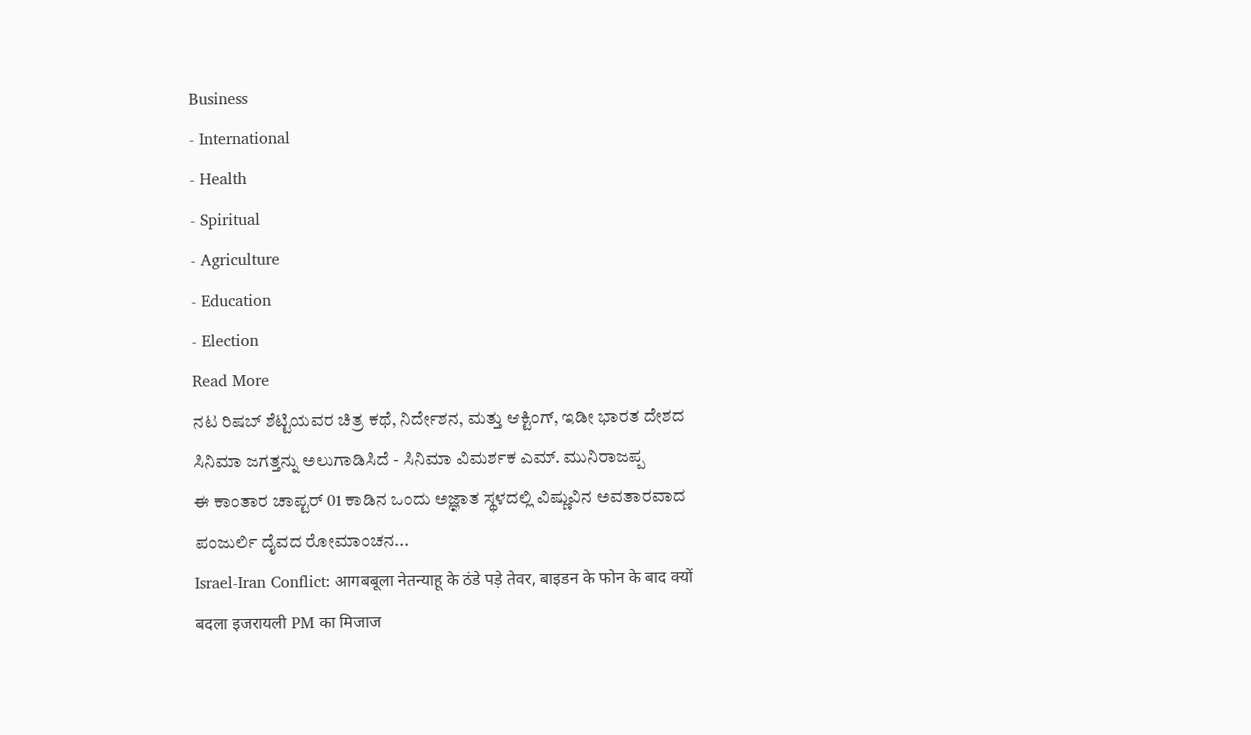Business
- International
- Health
- Spiritual
- Agriculture
- Education
- Election
Read More
ನಟ ರಿಷಬ್ ಶೆಟ್ಟಿಯವರ ಚಿತ್ರ ಕಥೆ, ನಿರ್ದೇಶನ, ಮತ್ತು ಆಕ್ಟಿಂಗ್, ಇಡೀ ಭಾರತ ದೇಶದ ಸಿನಿಮಾ ಜಗತ್ತನ್ನು ಅಲುಗಾಡಿಸಿದೆ - ಸಿನಿಮಾ ವಿಮರ್ಶಕ ಎಮ್. ಮುನಿರಾಜಪ್ಪ
ಈ ಕಾಂತಾರ ಚಾಪ್ಟರ್ 01 ಕಾಡಿನ ಒಂದು ಅಜ್ಞಾತ ಸ್ಥಳದಲ್ಲಿ ವಿಷ್ಣುವಿನ ಅವತಾರವಾದ ಪಂಜುರ್ಲಿ ದೈವದ ರೋಮಾಂಚನ...
Israel-Iran Conflict: आगबबूला नेतन्याहू के ठंडे पड़े तेवर, बाइडन के फोन के बाद क्यों बदला इजरायली PM का मिजाज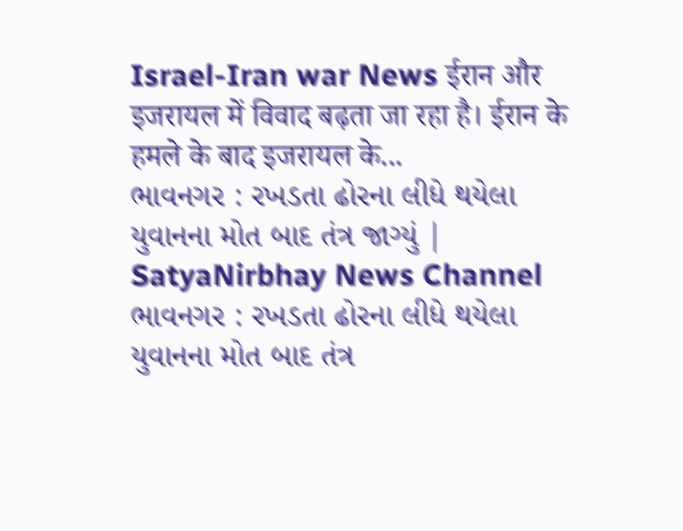Israel-Iran war News ईरान और इजरायल में विवाद बढ़ता जा रहा है। ईरान के हमले के बाद इजरायल के...
ભાવનગર : રખડતા ઢોરના લીધે થયેલા યુવાનના મોત બાદ તંત્ર જાગ્યું | SatyaNirbhay News Channel
ભાવનગર : રખડતા ઢોરના લીધે થયેલા યુવાનના મોત બાદ તંત્ર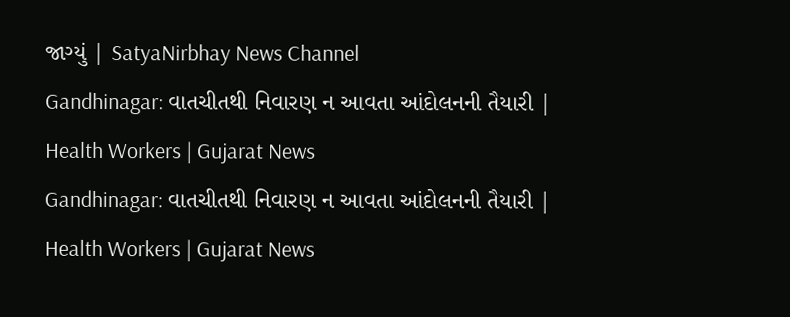જાગ્યું | SatyaNirbhay News Channel
Gandhinagar: વાતચીતથી નિવારણ ન આવતા આંદોલનની તૈયારી | Health Workers | Gujarat News
Gandhinagar: વાતચીતથી નિવારણ ન આવતા આંદોલનની તૈયારી | Health Workers | Gujarat News